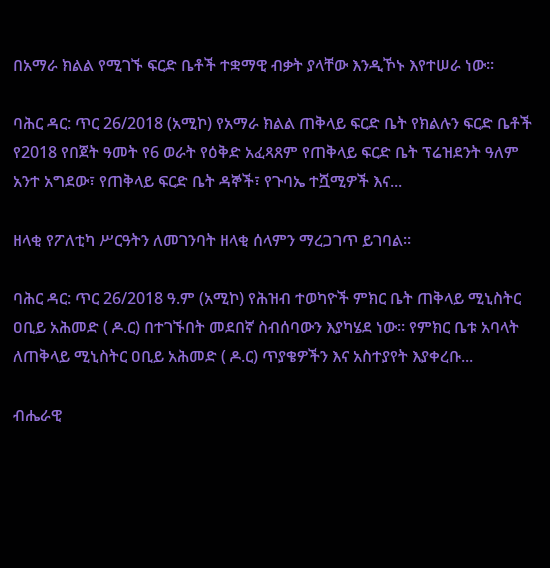በአማራ ክልል የሚገኙ ፍርድ ቤቶች ተቋማዊ ብቃት ያላቸው እንዲኾኑ እየተሠራ ነው።

ባሕር ዳር: ጥር 26/2018 (አሚኮ) የአማራ ክልል ጠቅላይ ፍርድ ቤት የክልሉን ፍርድ ቤቶች የ2018 የበጀት ዓመት የ6 ወራት የዕቅድ አፈጻጸም የጠቅላይ ፍርድ ቤት ፕሬዝደንት ዓለም አንተ አግደው፣ የጠቅላይ ፍርድ ቤት ዳኞች፣ የጉባኤ ተሿሚዎች እና...

ዘላቂ የፖለቲካ ሥርዓትን ለመገንባት ዘላቂ ሰላምን ማረጋገጥ ይገባል።

ባሕር ዳር: ጥር 26/2018 ዓ.ም (አሚኮ) የሕዝብ ተወካዮች ምክር ቤት ጠቅላይ ሚኒስትር ዐቢይ አሕመድ ( ዶ.ር) በተገኙበት መደበኛ ስብሰባውን እያካሄደ ነው። የምክር ቤቱ አባላት ለጠቅላይ ሚኒስትር ዐቢይ አሕመድ ( ዶ.ር) ጥያቄዎችን እና አስተያየት እያቀረቡ...

ብሔራዊ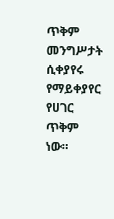ጥቅም መንግሥታት ሲቀያየሩ የማይቀያየር የሀገር ጥቅም ነው።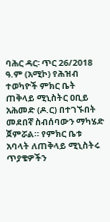ባሕር ዳር፡ ጥር 26/2018 ዓ.ም (አሚኮ) የሕዝብ ተወካዮች ምክር ቤት ጠቅላይ ሚኒስትር ዐቢይ አሕመድ (ዶ.ር) በተገኙበት መደበኛ ስብሰባውን ማካሄድ ጀምሯል። የምክር ቤቱ አባላት ለጠቅላይ ሚኒስትሩ ጥያቄዎችን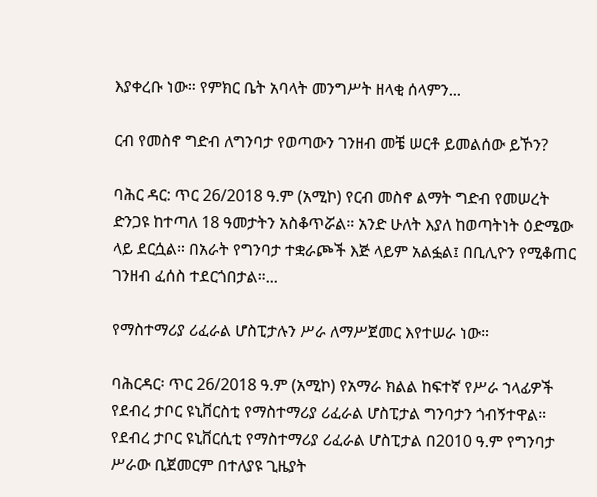እያቀረቡ ነው። የምክር ቤት አባላት መንግሥት ዘላቂ ሰላምን...

ርብ የመስኖ ግድብ ለግንባታ የወጣውን ገንዘብ መቼ ሠርቶ ይመልሰው ይኾን?

ባሕር ዳር: ጥር 26/2018 ዓ.ም (አሚኮ) የርብ መስኖ ልማት ግድብ የመሠረት ድንጋዩ ከተጣለ 18 ዓመታትን አስቆጥሯል። አንድ ሁለት እያለ ከወጣትነት ዕድሜው ላይ ደርሷል። በአራት የግንባታ ተቋራጮች እጅ ላይም አልፏል፤ በቢሊዮን የሚቆጠር ገንዘብ ፈሰስ ተደርጎበታል።...

የማስተማሪያ ሪፈራል ሆስፒታሉን ሥራ ለማሥጀመር እየተሠራ ነው።

ባሕርዳር፡ ጥር 26/2018 ዓ.ም (አሚኮ) የአማራ ክልል ከፍተኛ የሥራ ኀላፊዎች የደብረ ታቦር ዩኒቨርስቲ የማስተማሪያ ሪፈራል ሆስፒታል ግንባታን ጎብኝተዋል። የደብረ ታቦር ዩኒቨርሲቲ የማስተማሪያ ሪፈራል ሆስፒታል በ2010 ዓ.ም የግንባታ ሥራው ቢጀመርም በተለያዩ ጊዜያት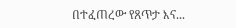በተፈጠረው የጸጥታ እና...